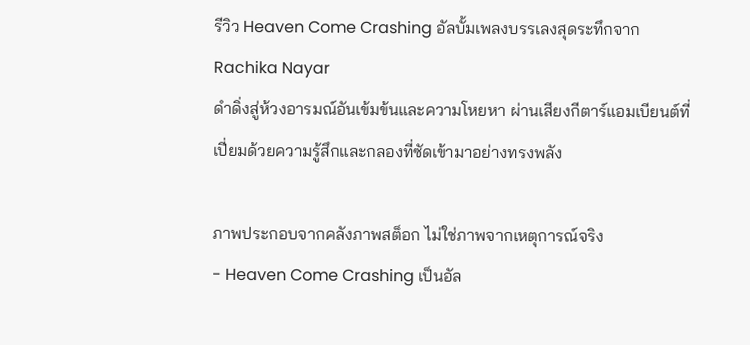รีวิว Heaven Come Crashing อัลบั้มเพลงบรรเลงสุดระทึกจาก Rachika Nayar
ดำดิ่งสู่ห้วงอารมณ์อันเข้มข้นและความโหยหา ผ่านเสียงกีตาร์แอมเบียนต์ที่เปี่ยมด้วยความรู้สึกและกลองที่ซัดเข้ามาอย่างทรงพลัง

ภาพประกอบจากคลังภาพสต็อก ไม่ใช่ภาพจากเหตุการณ์จริง
- Heaven Come Crashing เป็นอัล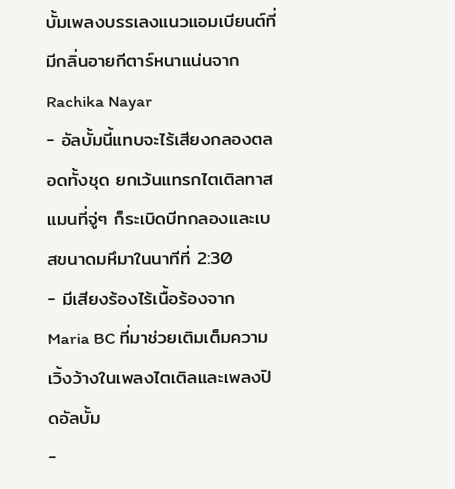บั้มเพลงบรรเลงแนวแอมเบียนต์ที่มีกลิ่นอายกีตาร์หนาแน่นจาก Rachika Nayar
- อัลบั้มนี้แทบจะไร้เสียงกลองตลอดทั้งชุด ยกเว้นแทรกไตเติลทาสแมนที่จู่ๆ ก็ระเบิดบีทกลองและเบสขนาดมหึมาในนาทีที่ 2:30
- มีเสียงร้องไร้เนื้อร้องจาก Maria BC ที่มาช่วยเติมเต็มความเวิ้งว้างในเพลงไตเติลและเพลงปิดอัลบั้ม
-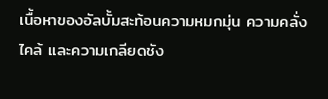เนื้อหาของอัลบั้มสะท้อนความหมกมุ่น ความคลั่งไคล้ และความเกลียดชัง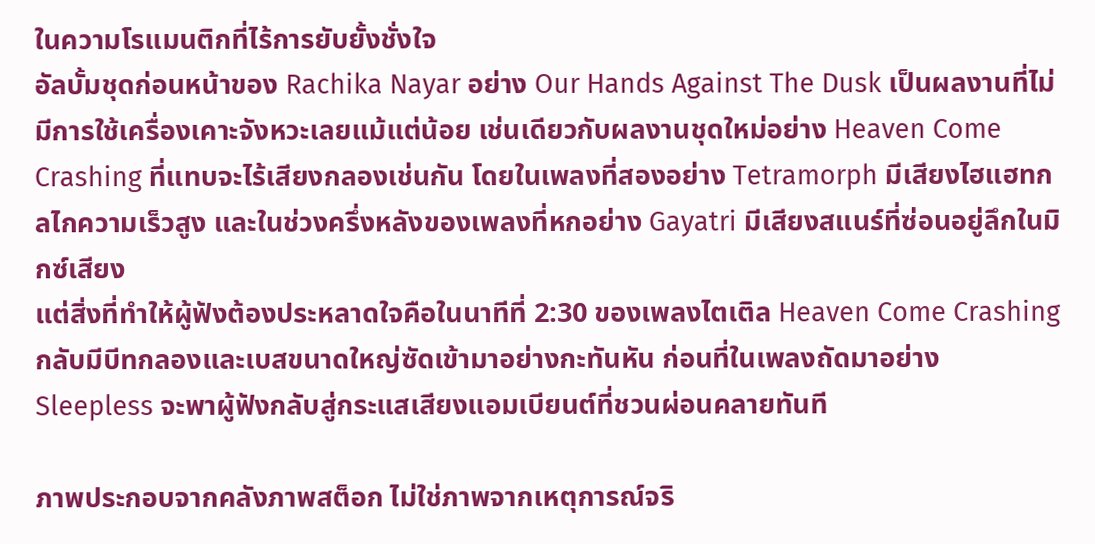ในความโรแมนติกที่ไร้การยับยั้งชั่งใจ
อัลบั้มชุดก่อนหน้าของ Rachika Nayar อย่าง Our Hands Against The Dusk เป็นผลงานที่ไม่มีการใช้เครื่องเคาะจังหวะเลยแม้แต่น้อย เช่นเดียวกับผลงานชุดใหม่อย่าง Heaven Come Crashing ที่แทบจะไร้เสียงกลองเช่นกัน โดยในเพลงที่สองอย่าง Tetramorph มีเสียงไฮแฮทกลไกความเร็วสูง และในช่วงครึ่งหลังของเพลงที่หกอย่าง Gayatri มีเสียงสแนร์ที่ซ่อนอยู่ลึกในมิกซ์เสียง
แต่สิ่งที่ทำให้ผู้ฟังต้องประหลาดใจคือในนาทีที่ 2:30 ของเพลงไตเติล Heaven Come Crashing กลับมีบีทกลองและเบสขนาดใหญ่ซัดเข้ามาอย่างกะทันหัน ก่อนที่ในเพลงถัดมาอย่าง Sleepless จะพาผู้ฟังกลับสู่กระแสเสียงแอมเบียนต์ที่ชวนผ่อนคลายทันที

ภาพประกอบจากคลังภาพสต็อก ไม่ใช่ภาพจากเหตุการณ์จริ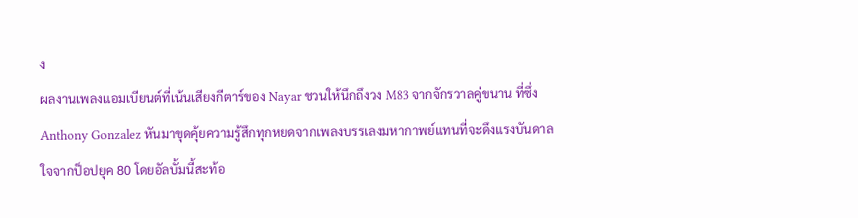ง
ผลงานเพลงแอมเบียนต์ที่เน้นเสียงกีตาร์ของ Nayar ชวนให้นึกถึงวง M83 จากจักรวาลคู่ขนาน ที่ซึ่ง Anthony Gonzalez หันมาขุดคุ้ยความรู้สึกทุกหยดจากเพลงบรรเลงมหากาพย์แทนที่จะดึงแรงบันดาลใจจากป็อปยุค 80 โดยอัลบั้มนี้สะท้อ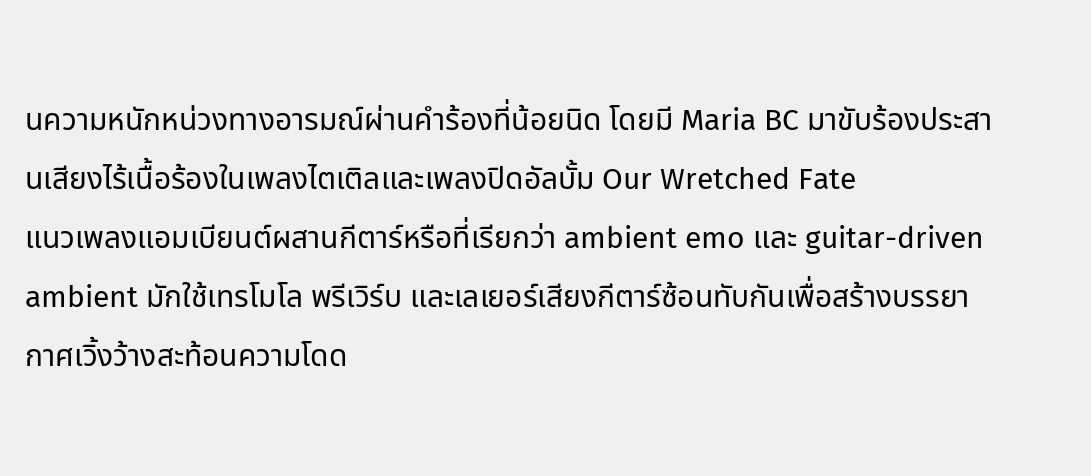นความหนักหน่วงทางอารมณ์ผ่านคำร้องที่น้อยนิด โดยมี Maria BC มาขับร้องประสานเสียงไร้เนื้อร้องในเพลงไตเติลและเพลงปิดอัลบั้ม Our Wretched Fate
แนวเพลงแอมเบียนต์ผสานกีตาร์หรือที่เรียกว่า ambient emo และ guitar-driven ambient มักใช้เทรโมโล พรีเวิร์บ และเลเยอร์เสียงกีตาร์ซ้อนทับกันเพื่อสร้างบรรยากาศเวิ้งว้างสะท้อนความโดด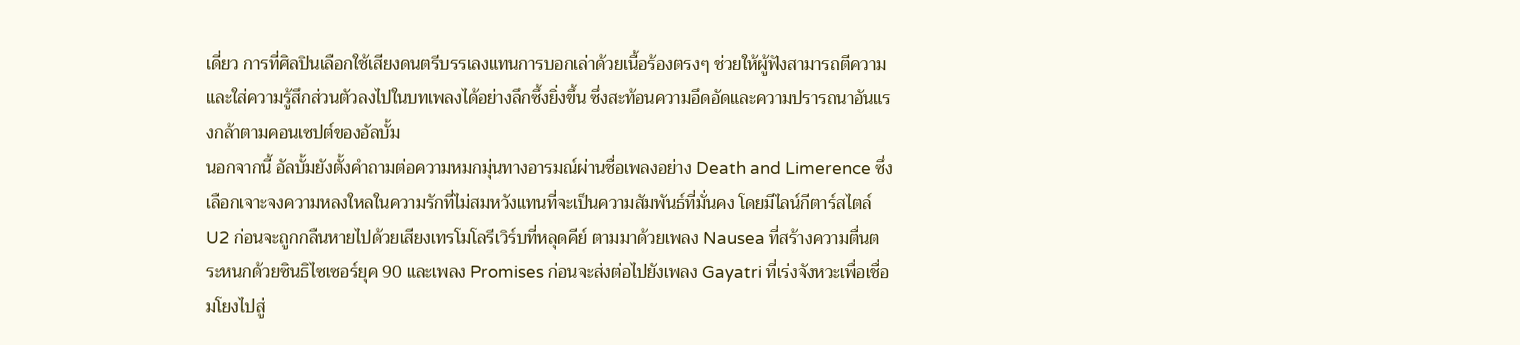เดี่ยว การที่ศิลปินเลือกใช้เสียงดนตรีบรรเลงแทนการบอกเล่าด้วยเนื้อร้องตรงๆ ช่วยให้ผู้ฟังสามารถตีความและใส่ความรู้สึกส่วนตัวลงไปในบทเพลงได้อย่างลึกซึ้งยิ่งขึ้น ซึ่งสะท้อนความอึดอัดและความปรารถนาอันแรงกล้าตามคอนเซปต์ของอัลบั้ม
นอกจากนี้ อัลบั้มยังตั้งคำถามต่อความหมกมุ่นทางอารมณ์ผ่านชื่อเพลงอย่าง Death and Limerence ซึ่งเลือกเจาะจงความหลงใหลในความรักที่ไม่สมหวังแทนที่จะเป็นความสัมพันธ์ที่มั่นคง โดยมีไลน์กีตาร์สไตล์ U2 ก่อนจะถูกกลืนหายไปด้วยเสียงเทรโมโลรีเวิร์บที่หลุดคีย์ ตามมาด้วยเพลง Nausea ที่สร้างความตื่นตระหนกด้วยซินธิไซเซอร์ยุค 90 และเพลง Promises ก่อนจะส่งต่อไปยังเพลง Gayatri ที่เร่งจังหวะเพื่อเชื่อมโยงไปสู่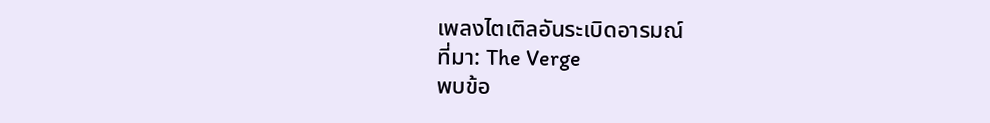เพลงไตเติลอันระเบิดอารมณ์
ที่มา: The Verge
พบข้อ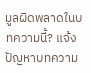มูลผิดพลาดในบทความนี้? แจ้งปัญหาบทความ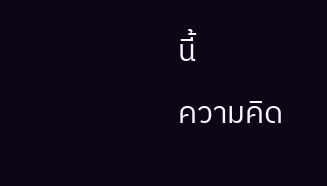นี้
ความคิด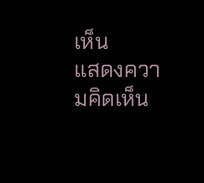เห็น
แสดงความคิดเห็น